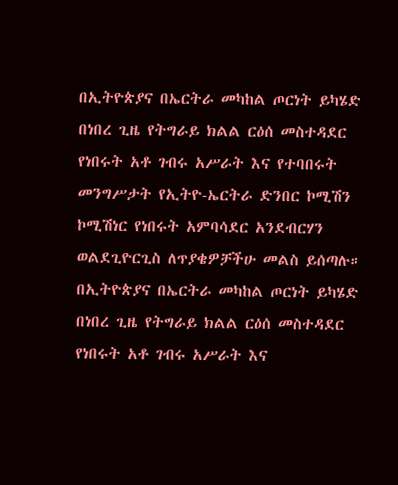በኢትዮጵያና በኤርትራ መካከል ጦርነት ይካሄድ በነበረ ጊዜ የትግራይ ክልል ርዕሰ መስተዳደር የነበሩት አቶ ገብሩ አሥራት እና የተባበሩት መንግሥታት የኢትዮ-ኤርትራ ድንበር ኮሚሽን ኮሚሽነር የነበሩት አምባሳደር አንደብርሃን ወልደጊዮርጊስ ለጥያቄዎቻችሁ መልስ ይሰጣሉ።
በኢትዮጵያና በኤርትራ መካከል ጦርነት ይካሄድ በነበረ ጊዜ የትግራይ ክልል ርዕሰ መስተዳደር የነበሩት አቶ ገብሩ አሥራት እና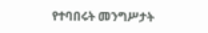የተባበሩት መንግሥታት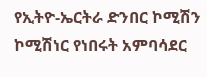የኢትዮ-ኤርትራ ድንበር ኮሚሽን ኮሚሽነር የነበሩት አምባሳደር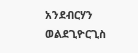አንደብርሃን ወልደጊዮርጊስ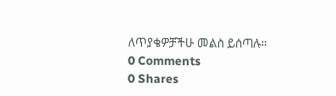ለጥያቄዎቻችሁ መልስ ይሰጣሉ።
0 Comments
0 Shares